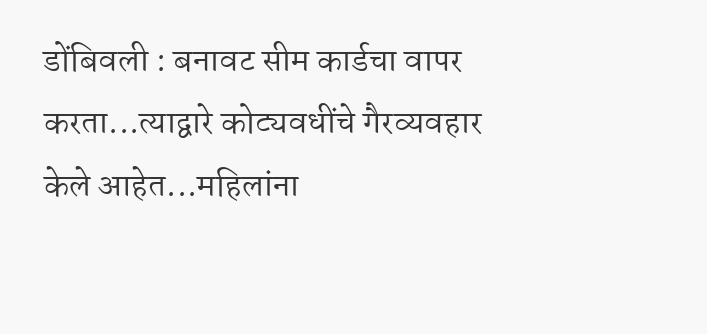डोंबिवली : बनावट सीम कार्डचा वापर करता...त्याद्वारे कोट्यवधींचे गैरव्यवहार केले आहेत...महिलांना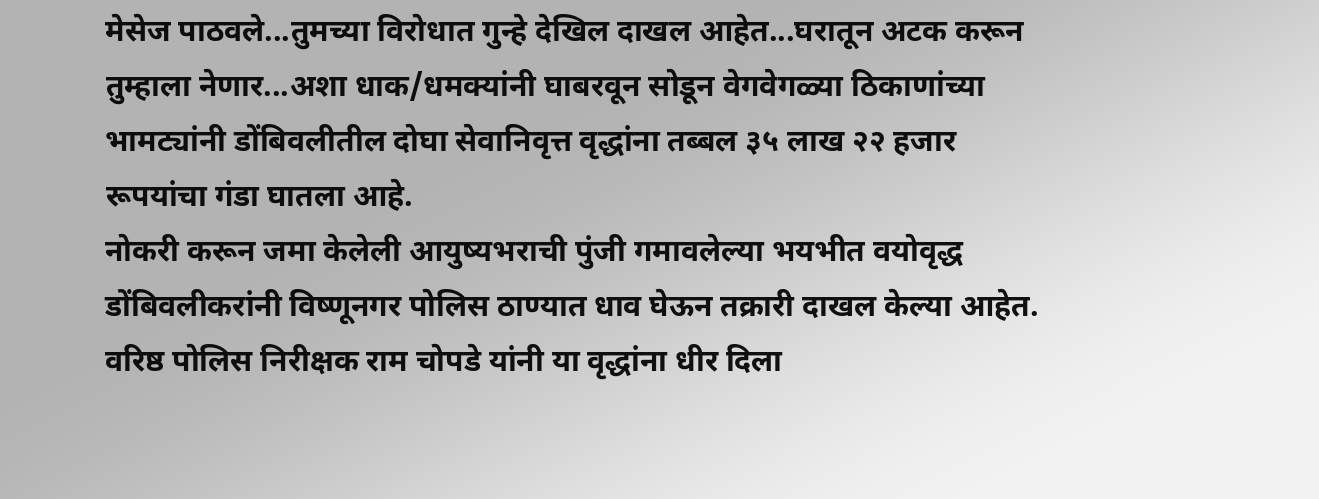मेसेज पाठवले...तुमच्या विरोधात गुन्हे देखिल दाखल आहेत...घरातून अटक करून तुम्हाला नेणार...अशा धाक/धमक्यांनी घाबरवून सोडून वेगवेगळ्या ठिकाणांच्या भामट्यांनी डोंबिवलीतील दोघा सेवानिवृत्त वृद्धांना तब्बल ३५ लाख २२ हजार रूपयांचा गंडा घातला आहे.
नोकरी करून जमा केलेली आयुष्यभराची पुंजी गमावलेल्या भयभीत वयोवृद्ध डोंबिवलीकरांनी विष्णूनगर पोलिस ठाण्यात धाव घेऊन तक्रारी दाखल केल्या आहेत. वरिष्ठ पोलिस निरीक्षक राम चोपडे यांनी या वृद्धांना धीर दिला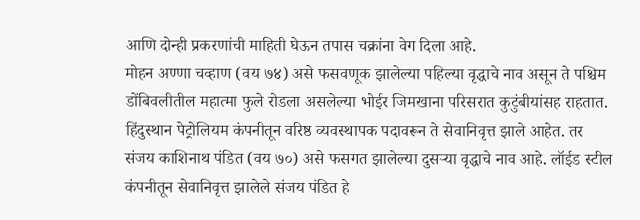आणि दोन्ही प्रकरणांची माहिती घेऊन तपास चक्रांना वेग दिला आहे.
मोहन अण्णा चव्हाण (वय ७४) असे फसवणूक झालेल्या पहिल्या वृद्धाचे नाव असून ते पश्चिम डोंबिवलीतील महात्मा फुले रोडला असलेल्या भोईर जिमखाना परिसरात कुटुंबीयांसह राहतात. हिंदुस्थान पेट्रोलियम कंपनीतून वरिष्ठ व्यवस्थापक पदावरून ते सेवानिवृत्त झाले आहेत. तर संजय काशिनाथ पंडित (वय ७०) असे फसगत झालेल्या दुसऱ्या वृद्धाचे नाव आहे. लॉईड स्टील कंपनीतून सेवानिवृत्त झालेले संजय पंडित हे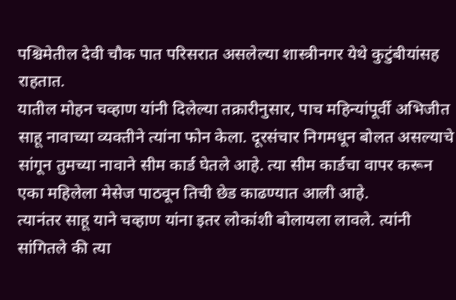पश्चिमेतील देवी चौक पात परिसरात असलेल्या शास्त्रीनगर येथे कुटुंबीयांसह राहतात.
यातील मोहन चव्हाण यांनी दिलेल्या तक्रारीनुसार, पाच महिन्यांपूर्वी अभिजीत साहू नावाच्या व्यक्तीने त्यांना फोन केला. दूरसंचार निगमधून बोलत असल्याचे सांगून तुमच्या नावाने सीम कार्ड घेतले आहे. त्या सीम कार्डचा वापर करून एका महिलेला मेसेज पाठवून तिची छेड काढण्यात आली आहे.
त्यानंतर साहू याने चव्हाण यांना इतर लोकांशी बोलायला लावले. त्यांनी सांगितले की त्या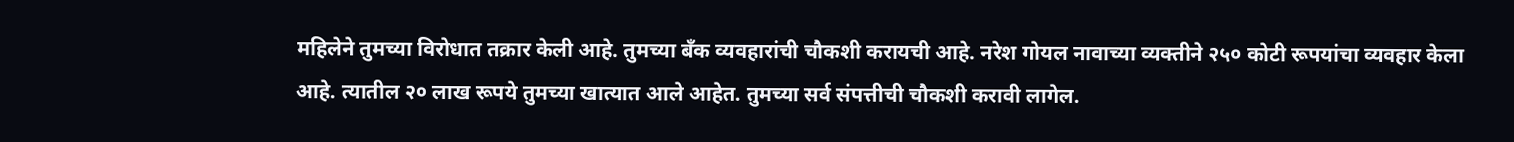महिलेने तुमच्या विरोधात तक्रार केली आहे. तुमच्या बँक व्यवहारांची चौकशी करायची आहे. नरेश गोयल नावाच्या व्यक्तीने २५० कोटी रूपयांचा व्यवहार केला आहे. त्यातील २० लाख रूपये तुमच्या खात्यात आले आहेत. तुमच्या सर्व संपत्तीची चौकशी करावी लागेल.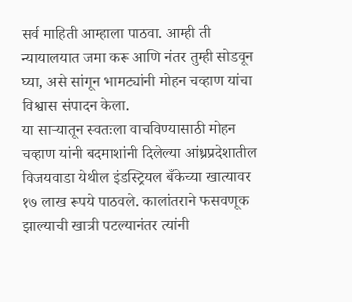सर्व माहिती आम्हाला पाठवा. आम्ही ती न्यायालयात जमा करू आणि नंतर तुम्ही सोडवून घ्या, असे सांगून भामट्यांनी मोहन चव्हाण यांचा विश्वास संपादन केला.
या साऱ्यातून स्वतःला वाचविण्यासाठी मोहन चव्हाण यांनी बदमाशांनी दिलेल्या आंध्रप्रदेशातील विजयवाडा येथील इंडस्ट्रियल बँकेच्या खात्यावर १७ लाख रूपये पाठवले. कालांतराने फसवणूक झाल्याची खात्री पटल्यानंतर त्यांनी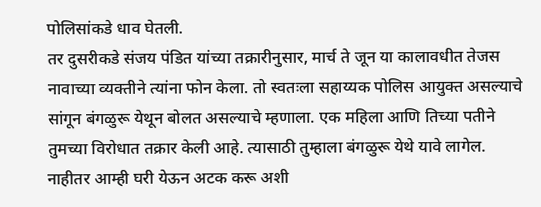पोलिसांकडे धाव घेतली.
तर दुसरीकडे संजय पंडित यांच्या तक्रारीनुसार, मार्च ते जून या कालावधीत तेजस नावाच्या व्यक्तीने त्यांना फोन केला. तो स्वतःला सहाय्यक पोलिस आयुक्त असल्याचे सांगून बंगळुरू येथून बोलत असल्याचे म्हणाला. एक महिला आणि तिच्या पतीने तुमच्या विरोधात तक्रार केली आहे. त्यासाठी तुम्हाला बंगळुरू येथे यावे लागेल. नाहीतर आम्ही घरी येऊन अटक करू अशी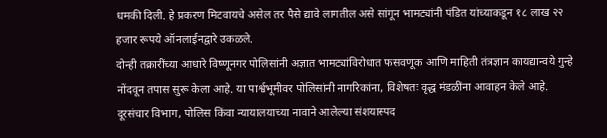धमकी दिली. हे प्रकरण मिटवायचे असेल तर पैसे द्यावे लागतील असे सांगून भामट्यांनी पंडित यांच्याकडून १८ लाख २२ हजार रूपये ऑनलाईनद्वारे उकळले.
दोन्ही तक्रारींच्या आधारे विष्णूनगर पोलिसांनी अज्ञात भामट्यांविरोधात फसवणूक आणि माहिती तंत्रज्ञान कायद्यान्वये गुन्हे नोंदवून तपास सुरू केला आहे. या पार्श्वभूमीवर पोलिसांनी नागरिकांना, विशेषतः वृद्ध मंडळींना आवाहन केले आहे. दूरसंचार विभाग, पोलिस किंवा न्यायालयाच्या नावाने आलेल्या संशयास्पद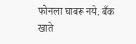फोनला घाबरू नये. बँक खाते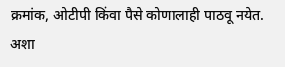क्रमांक, ओटीपी किंवा पैसे कोणालाही पाठवू नयेत. अशा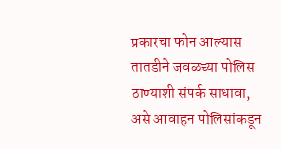प्रकारचा फोन आल्यास तातडीने जवळच्या पोलिस ठाण्याशी संपर्क साधावा, असे आवाहन पोलिसांकडून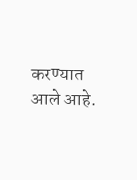करण्यात आले आहे.